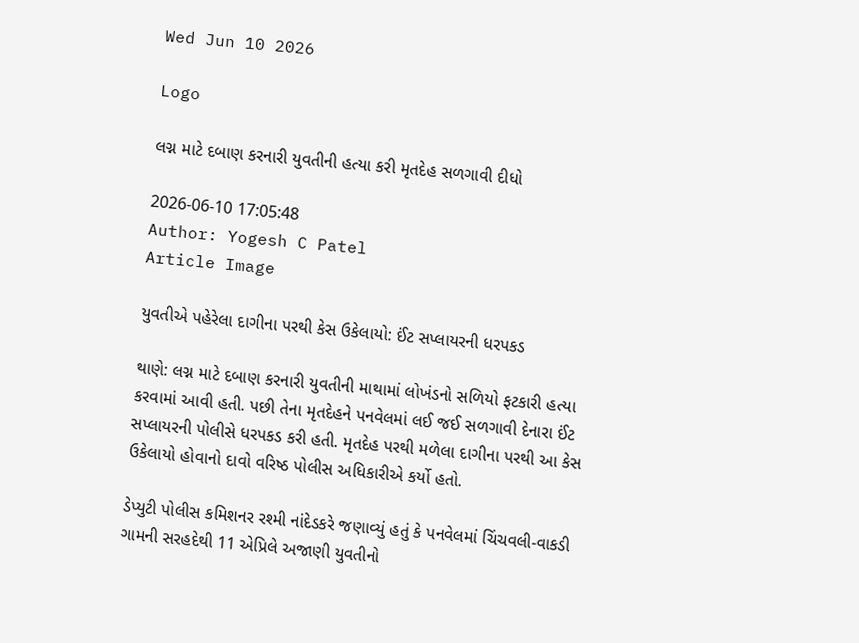Wed Jun 10 2026

Logo

લગ્ન માટે દબાણ કરનારી યુવતીની હત્યા કરી મૃતદેહ સળગાવી દીધો

2026-06-10 17:05:48
Author: Yogesh C Patel
Article Image

યુવતીએ પહેરેલા દાગીના પરથી કેસ ઉકેલાયો: ઈંટ સપ્લાયરની ધરપકડ

થાણે: લગ્ન માટે દબાણ કરનારી યુવતીની માથામાં લોખંડનો સળિયો ફટકારી હત્યા કરવામાં આવી હતી. પછી તેના મૃતદેહને પનવેલમાં લઈ જઈ સળગાવી દેનારા ઈંટ સપ્લાયરની પોલીસે ધરપકડ કરી હતી. મૃતદેહ પરથી મળેલા દાગીના પરથી આ કેસ ઉકેલાયો હોવાનો દાવો વરિષ્ઠ પોલીસ અધિકારીએ કર્યો હતો.

ડેપ્યુટી પોલીસ કમિશનર રશ્મી નાંદેડકરે જણાવ્યું હતું કે પનવેલમાં ચિંચવલી-વાકડી ગામની સરહદેથી 11 એપ્રિલે અજાણી યુવતીનો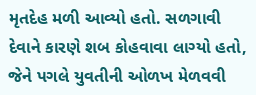મૃતદેહ મળી આવ્યો હતો. સળગાવી દેવાને કારણે શબ કોહવાવા લાગ્યો હતો, જેને પગલે યુવતીની ઓળખ મેળવવી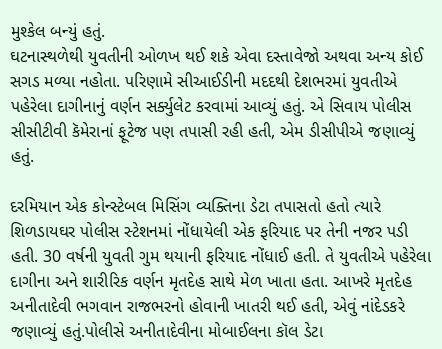મુશ્કેલ બન્યું હતું.
ઘટનાસ્થળેથી યુવતીની ઓળખ થઈ શકે એવા દસ્તાવેજો અથવા અન્ય કોઈ સગડ મળ્યા નહોતા. પરિણામે સીઆઈડીની મદદથી દેશભરમાં યુવતીએ પહેરેલા દાગીનાનું વર્ણન સર્ક્યુલેટ કરવામાં આવ્યું હતું. એ સિવાય પોલીસ સીસીટીવી કૅમેરાનાં ફૂટેજ પણ તપાસી રહી હતી, એમ ડીસીપીએ જણાવ્યું હતું.

દરમિયાન એક કોન્સ્ટેબલ મિસિંગ વ્યક્તિના ડેટા તપાસતો હતો ત્યારે શિળડાયઘર પોલીસ સ્ટેશનમાં નોંધાયેલી એક ફરિયાદ પર તેની નજર પડી હતી. 30 વર્ષની યુવતી ગુમ થયાની ફરિયાદ નોંધાઈ હતી. તે યુવતીએ પહેરેલા દાગીના અને શારીરિક વર્ણન મૃતદેહ સાથે મેળ ખાતા હતા. આખરે મૃતદેહ અનીતાદેવી ભગવાન રાજભરનો હોવાની ખાતરી થઈ હતી, એવું નાંદેડકરે જણાવ્યું હતું.પોલીસે અનીતાદેવીના મોબાઈલના કૉલ ડેટા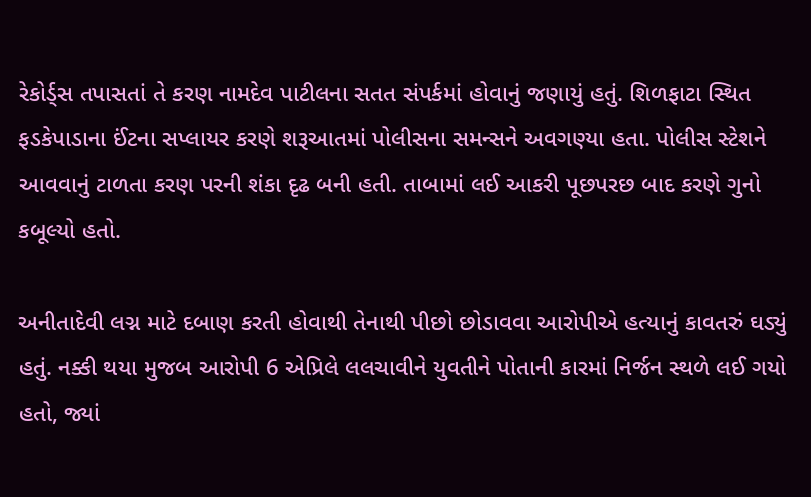રેકોર્ડ્સ તપાસતાં તે કરણ નામદેવ પાટીલના સતત સંપર્કમાં હોવાનું જણાયું હતું. શિળફાટા સ્થિત ફડકેપાડાના ઈંટના સપ્લાયર કરણે શરૂઆતમાં પોલીસના સમન્સને અવગણ્યા હતા. પોલીસ સ્ટેશને આવવાનું ટાળતા કરણ પરની શંકા દૃઢ બની હતી. તાબામાં લઈ આકરી પૂછપરછ બાદ કરણે ગુનો કબૂલ્યો હતો.

અનીતાદેવી લગ્ન માટે દબાણ કરતી હોવાથી તેનાથી પીછો છોડાવવા આરોપીએ હત્યાનું કાવતરું ઘડ્યું હતું. નક્કી થયા મુજબ આરોપી 6 એપ્રિલે લલચાવીને યુવતીને પોતાની કારમાં નિર્જન સ્થળે લઈ ગયો હતો, જ્યાં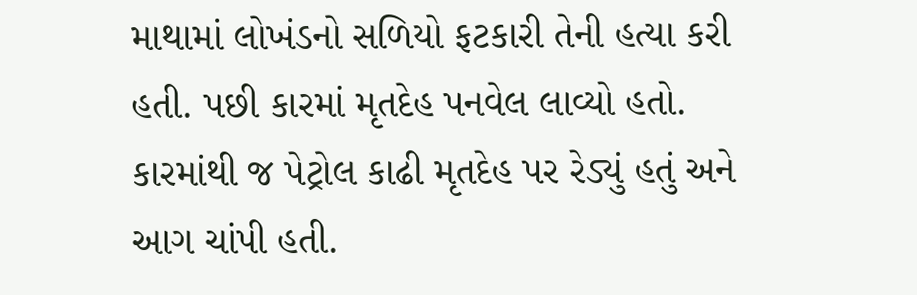માથામાં લોખંડનો સળિયો ફટકારી તેની હત્યા કરી હતી. પછી કારમાં મૃતદેહ પનવેલ લાવ્યો હતો. કારમાંથી જ પેટ્રોલ કાઢી મૃતદેહ પર રેડ્યું હતું અને આગ ચાંપી હતી.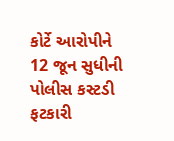કોર્ટે આરોપીને 12 જૂન સુધીની પોલીસ કસ્ટડી ફટકારી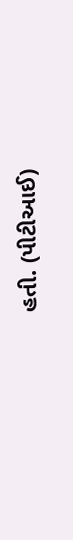હતી. (પીટીઆઈ)